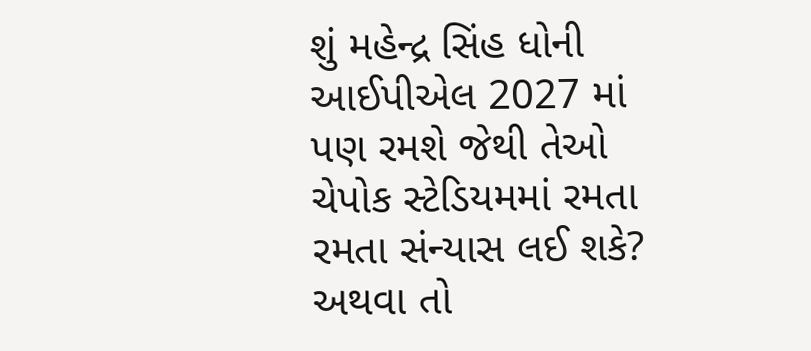શું મહેન્દ્ર સિંહ ધોની આઈપીએલ 2027 માં પણ રમશે જેથી તેઓ ચેપોક સ્ટેડિયમમાં રમતા રમતા સંન્યાસ લઈ શકે? અથવા તો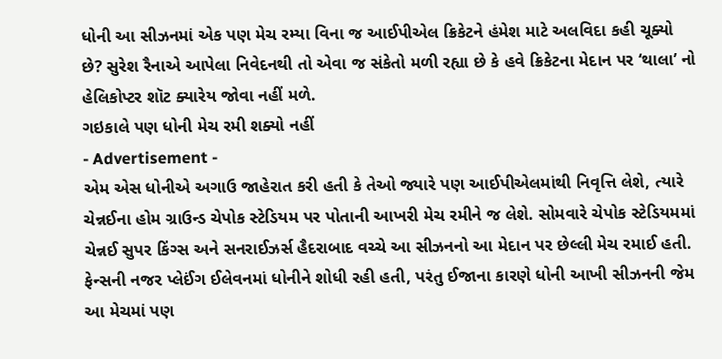ધોની આ સીઝનમાં એક પણ મેચ રમ્યા વિના જ આઈપીએલ ક્રિકેટને હંમેશ માટે અલવિદા કહી ચૂક્યો છે? સુરેશ રૈનાએ આપેલા નિવેદનથી તો એવા જ સંકેતો મળી રહ્યા છે કે હવે ક્રિકેટના મેદાન પર ‘થાલા’ નો હેલિકોપ્ટર શૉટ ક્યારેય જોવા નહીં મળે.
ગઇકાલે પણ ધોની મેચ રમી શક્યો નહીં
- Advertisement -
એમ એસ ધોનીએ અગાઉ જાહેરાત કરી હતી કે તેઓ જ્યારે પણ આઈપીએલમાંથી નિવૃત્તિ લેશે, ત્યારે ચેન્નઈના હોમ ગ્રાઉન્ડ ચેપોક સ્ટેડિયમ પર પોતાની આખરી મેચ રમીને જ લેશે. સોમવારે ચેપોક સ્ટેડિયમમાં ચેન્નઈ સુપર કિંગ્સ અને સનરાઈઝર્સ હૈદરાબાદ વચ્ચે આ સીઝનનો આ મેદાન પર છેલ્લી મેચ રમાઈ હતી. ફેન્સની નજર પ્લેઈંગ ઈલેવનમાં ધોનીને શોધી રહી હતી, પરંતુ ઈજાના કારણે ધોની આખી સીઝનની જેમ આ મેચમાં પણ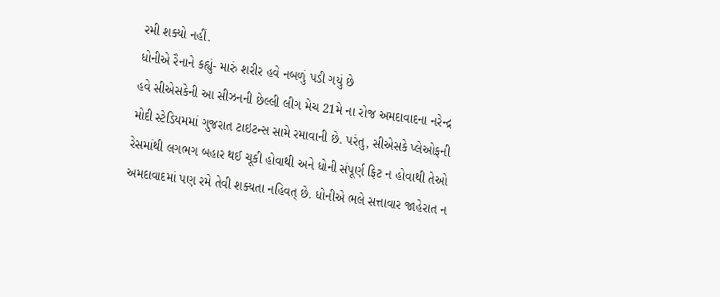રમી શક્યો નહીં.
ધોનીએ રૈનાને કહ્યું- મારું શરીર હવે નબળું પડી ગયું છે
હવે સીએસકેની આ સીઝનની છેલ્લી લીગ મેચ 21મે ના રોજ અમદાવાદના નરેન્દ્ર મોદી સ્ટેડિયમમાં ગુજરાત ટાઇટન્સ સામે રમાવાની છે. પરંતુ, સીએસકે પ્લેઓફની રેસમાંથી લગભગ બહાર થઈ ચૂકી હોવાથી અને ધોની સંપૂર્ણ ફિટ ન હોવાથી તેઓ અમદાવાદમાં પણ રમે તેવી શક્યતા નહિવત્ છે. ધોનીએ ભલે સત્તાવાર જાહેરાત ન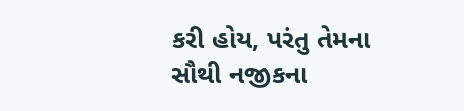કરી હોય, પરંતુ તેમના સૌથી નજીકના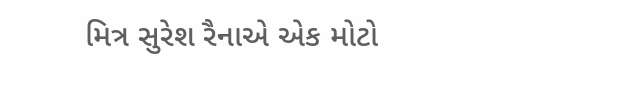મિત્ર સુરેશ રૈનાએ એક મોટો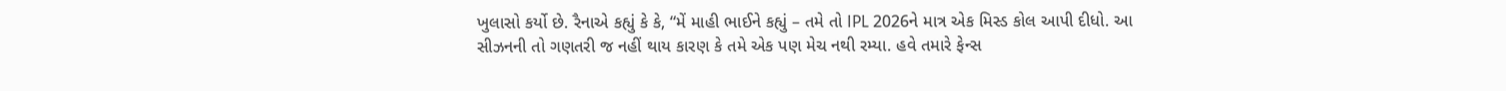ખુલાસો કર્યો છે. રૈનાએ કહ્યું કે કે, “મેં માહી ભાઈને કહ્યું – તમે તો IPL 2026ને માત્ર એક મિસ્ડ કોલ આપી દીધો. આ સીઝનની તો ગણતરી જ નહીં થાય કારણ કે તમે એક પણ મેચ નથી રમ્યા. હવે તમારે ફેન્સ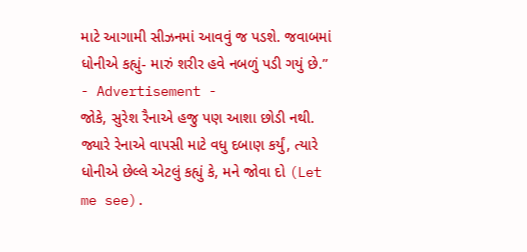માટે આગામી સીઝનમાં આવવું જ પડશે. જવાબમાં ધોનીએ કહ્યું- મારું શરીર હવે નબળું પડી ગયું છે.”
- Advertisement -
જોકે, સુરેશ રૈનાએ હજુ પણ આશા છોડી નથી. જ્યારે રેનાએ વાપસી માટે વધુ દબાણ કર્યું, ત્યારે ધોનીએ છેલ્લે એટલું કહ્યું કે, મને જોવા દો (Let me see).